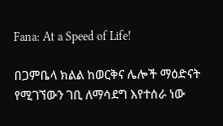Fana: At a Speed of Life!

በጋምቤላ ክልል ከወርቅና ሌሎች ማዕድናት የሚገኘውን ገቢ ለማሳደግ እየተሰራ ነው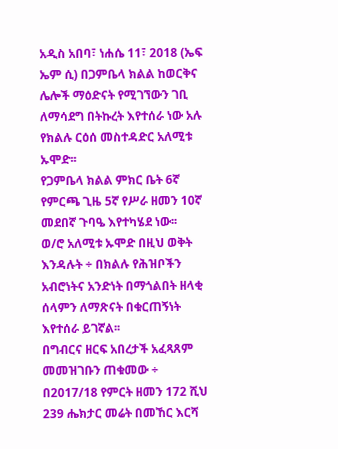አዲስ አበባ፣ ነሐሴ 11፣ 2018 (ኤፍ ኤም ሲ) በጋምቤላ ክልል ከወርቅና ሌሎች ማዕድናት የሚገኘውን ገቢ ለማሳደግ በትኩረት እየተሰራ ነው አሉ የክልሉ ርዕሰ መስተዳድር አለሚቱ ኡሞድ፡፡
የጋምቤላ ክልል ምክር ቤት 6ኛ የምርጫ ጊዜ 5ኛ የሥራ ዘመን 10ኛ መደበኛ ጉባዔ እየተካሄደ ነው፡፡
ወ/ሮ አለሚቱ ኡሞድ በዚህ ወቅት እንዳሉት ÷ በክልሉ የሕዝቦችን አብሮነትና አንድነት በማጎልበት ዘላቂ ሰላምን ለማጽናት በቁርጠኝነት እየተሰራ ይገኛል፡፡
በግብርና ዘርፍ አበረታች አፈጻጸም መመዝገቡን ጠቁመው ÷ በ2017/18 የምርት ዘመን 172 ሺህ 239 ሔክታር መሬት በመኸር እርሻ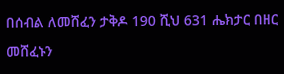በሰብል ለመሸፈን ታቅዶ 190 ሺህ 631 ሔክታር በዘር መሸፈኑን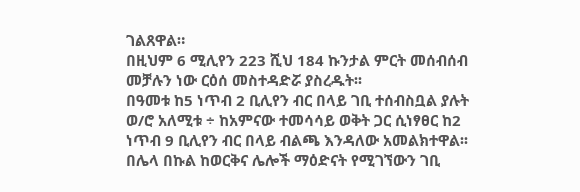ገልጸዋል።
በዚህም 6 ሚሊየን 223 ሺህ 184 ኩንታል ምርት መሰብሰብ መቻሉን ነው ርዕሰ መስተዳድሯ ያስረዱት፡፡
በዓመቱ ከ5 ነጥብ 2 ቢሊየን ብር በላይ ገቢ ተሰብስቧል ያሉት ወ/ሮ አለሚቱ ÷ ከአምናው ተመሳሳይ ወቅት ጋር ሲነፃፀር ከ2 ነጥብ 9 ቢሊየን ብር በላይ ብልጫ እንዳለው አመልክተዋል፡፡
በሌላ በኩል ከወርቅና ሌሎች ማዕድናት የሚገኘውን ገቢ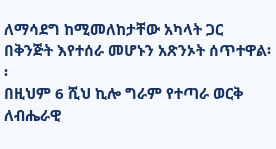ለማሳደግ ከሚመለከታቸው አካላት ጋር በቅንጅት እየተሰራ መሆኑን አጽንኦት ሰጥተዋል፡፡
በዚህም 6 ሺህ ኪሎ ግራም የተጣራ ወርቅ ለብሔራዊ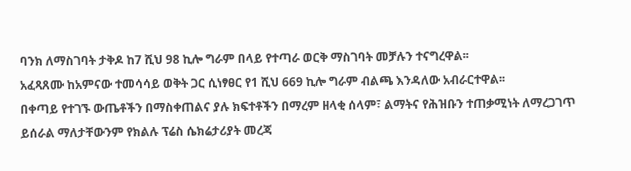ባንክ ለማስገባት ታቅዶ ከ7 ሺህ 98 ኪሎ ግራም በላይ የተጣራ ወርቅ ማስገባት መቻሉን ተናግረዋል፡፡
አፈጻጸሙ ከአምናው ተመሳሳይ ወቅት ጋር ሲነፃፀር የ1 ሺህ 669 ኪሎ ግራም ብልጫ እንዳለው አብራርተዋል፡፡
በቀጣይ የተገኙ ውጤቶችን በማስቀጠልና ያሉ ክፍተቶችን በማረም ዘላቂ ሰላም፣ ልማትና የሕዝቡን ተጠቃሚነት ለማረጋገጥ ይሰራል ማለታቸውንም የክልሉ ፕሬስ ሴክሬታሪያት መረጃ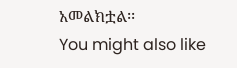አመልክቷል፡፡
You might also like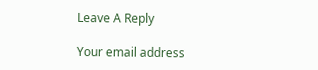Leave A Reply

Your email address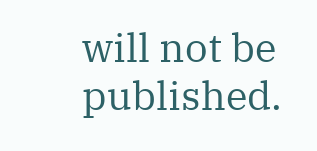will not be published.